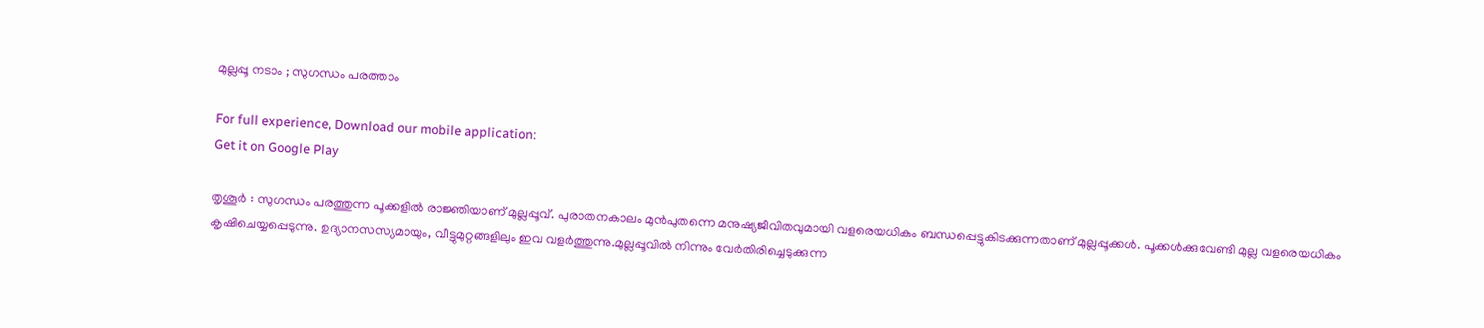മുല്ലപ്പൂ നടാം ; സുഗന്ധം പരത്താം

For full experience, Download our mobile application:
Get it on Google Play

തൃശൂര്‍ : സുഗന്ധം പരത്തുന്ന പൂക്കളില്‍ രാജ്ഞിയാണ് മുല്ലപ്പൂവ്. പുരാതനകാലം മുന്‍പുതന്നെ മനുഷ്യജീവിതവുമായി വളരെയധികം ബന്ധപ്പെട്ടുകിടക്കുന്നതാണ് മുല്ലപ്പൂക്കള്‍. പൂക്കള്‍ക്കുവേണ്ടി മുല്ല വളരെയധികം കൃഷിചെയ്യപ്പെടുന്നു. ഉദ്യാനസസ്യമായും, വീട്ടുമുറ്റങ്ങളിലും ഇവ വളര്‍ത്തുന്നു.മുല്ലപ്പൂവിൽ നിന്നും വേര്‍തിരിച്ചെടുക്കുന്ന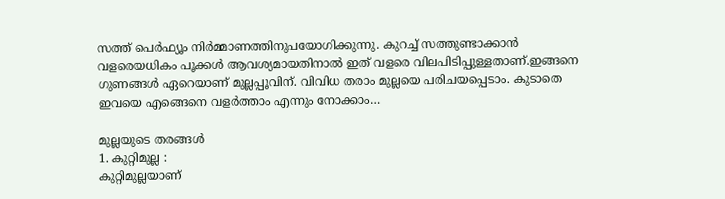സത്ത് പെര്‍ഫ്യൂം നിര്‍മ്മാണത്തിനുപയോഗിക്കുന്നു. കുറച്ച് സത്തുണ്ടാക്കാൻ വളരെയധികം പൂക്കള്‍ ആവശ്യമായതിനാല്‍ ഇത് വളരെ വിലപിടിപ്പുള്ളതാണ്.ഇങ്ങനെ ഗുണങ്ങള്‍ ഏറെയാണ്‌ മുല്ലപ്പൂവിന്. വിവിധ തരാം മുല്ലയെ പരിചയപ്പെടാം. കുടാതെ ഇവയെ എങ്ങെനെ വളര്‍ത്താം എന്നും നോക്കാം…

മുല്ലയുടെ തരങ്ങള്‍
1. കുറ്റിമുല്ല :
കുറ്റിമുല്ലയാണ്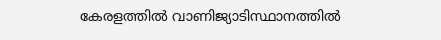കേരളത്തില്‍ വാണിജ്യാടിസ്ഥാനത്തില്‍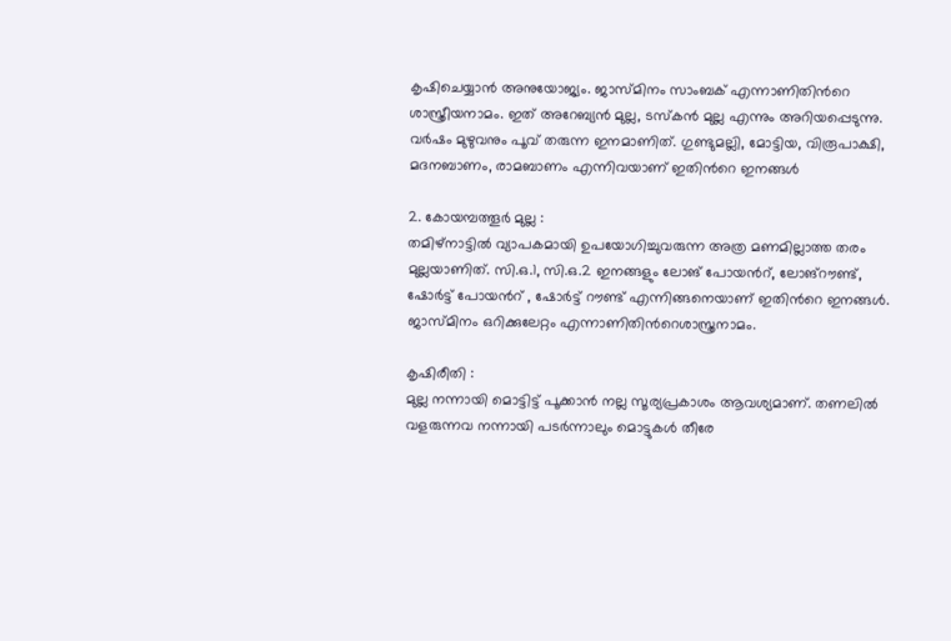കൃഷിചെയ്യാന്‍ അനുയോജ്യം. ജാസ്മിനം സാംബക് എന്നാണിതിന്‍റെ ശാസ്ത്രീയനാമം. ഇത് അറേബ്യന്‍ മുല്ല, ടസ്കന്‍ മുല്ല എന്നും അറിയപ്പെടുന്നു. വര്‍ഷം മുഴുവനും പൂവ് തരുന്ന ഇനമാണിത്. ഗുണ്ടുമല്ലി, മോട്ടിയ, വിരൂപാക്ഷി, മദനബാണം, രാമബാണം എന്നിവയാണ് ഇതിന്‍റെ ഇനങ്ങള്‍

2. കോയമ്പത്തൂര്‍ മുല്ല :
തമിഴ്നാട്ടില്‍ വ്യാപകമായി ഉപയോഗിച്ചുവരുന്ന അത്ര മണമില്ലാത്ത തരം മുല്ലയാണിത്. സി.ഒ.1, സി.ഒ.2 ഇനങ്ങളും ലോങ് പോയന്‍റ്, ലോങ്റൗണ്ട്, ഷോര്‍ട്ട് പോയന്‍റ് , ഷോര്‍ട്ട് റൗണ്ട് എന്നിങ്ങനെയാണ് ഇതിന്‍റെ ഇനങ്ങള്‍. ജാസ്മിനം ഒറിക്കുലേറ്റം എന്നാണിതിന്‍റെശാസ്ത്രനാമം.

കൃഷിരീതി :
മുല്ല നന്നായി മൊട്ടിട്ട് പൂക്കാന്‍ നല്ല സൂര്യപ്രകാശം ആവശ്യമാണ്. തണലില്‍ വളരുന്നവ നന്നായി പടര്‍ന്നാലും മൊട്ടുകള്‍ തീരേ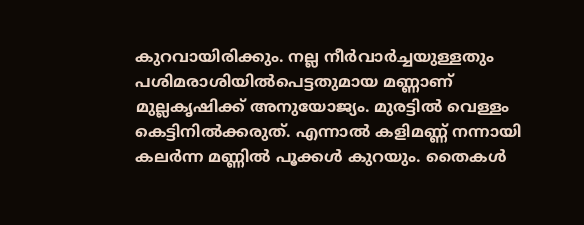കുറവായിരിക്കും. നല്ല നീര്‍വാര്‍ച്ചയുള്ളതും പശിമരാശിയില്‍പെട്ടതുമായ മണ്ണാണ് മുല്ലകൃഷിക്ക് അനുയോജ്യം. മുരട്ടില്‍ വെള്ളം കെട്ടിനില്‍ക്കരുത്. എന്നാല്‍ കളിമണ്ണ് നന്നായി കലര്‍ന്ന മണ്ണില്‍ പൂക്കള്‍ കുറയും. തൈകള്‍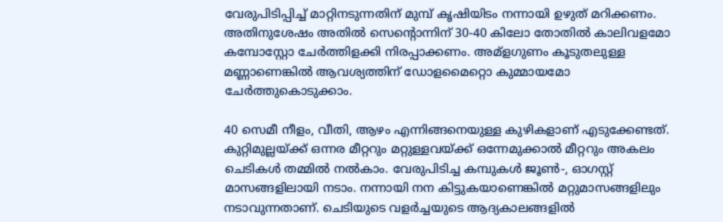വേരുപിടിപ്പിച്ച്‌ മാറ്റിനടുന്നതിന് മുമ്പ് കൃഷിയിടം നന്നായി ഉഴുത് മറിക്കണം. അതിനുശേഷം അതില്‍ സെന്‍റൊന്നിന് 30-40 കിലോ തോതില്‍ കാലിവളമോ കമ്പോസ്റ്റോ ചേര്‍ത്തിളക്കി നിരപ്പാക്കണം. അമ്ളഗുണം കൂടുതലുള്ള മണ്ണാണെങ്കില്‍ ആവശ്യത്തിന് ഡോളമൈറ്റൊ കുമ്മായമോ ചേര്‍ത്തുകൊടുക്കാം.

40 സെമീ നീളം, വീതി, ആഴം എന്നിങ്ങനെയുള്ള കുഴികളാണ് എടുക്കേണ്ടത്. കുറ്റിമുല്ലയ്ക്ക് ഒന്നര മീറ്ററും മറ്റുള്ളവയ്ക്ക് ഒന്നേമുക്കാല്‍ മീറ്ററും അകലം ചെടികള്‍ തമ്മില്‍ നല്‍കാം. വേരുപിടിച്ച കമ്പുകള്‍ ജൂണ്‍-, ഓഗസ്റ്റ് മാസങ്ങളിലായി നടാം. നന്നായി നന കിട്ടുകയാണെങ്കില്‍ മറ്റുമാസങ്ങളിലും നടാവുന്നതാണ്. ചെടിയുടെ വളര്‍ച്ചയുടെ ആദ്യകാലങ്ങളില്‍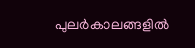പുലര്‍കാലങ്ങളില്‍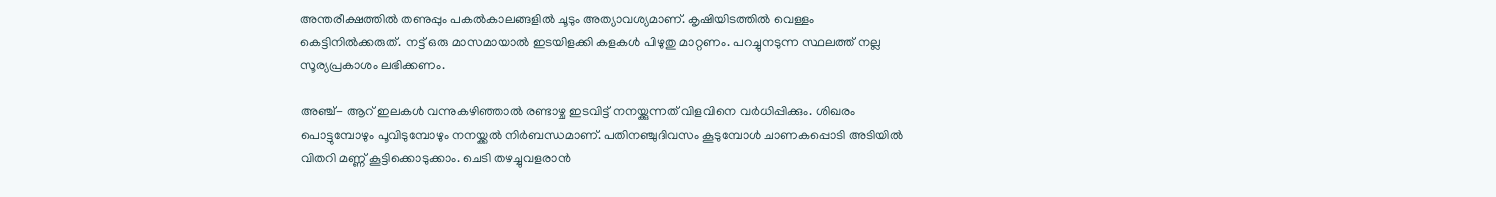അന്തരീക്ഷത്തില്‍ തണുപ്പും പകല്‍കാലങ്ങളില്‍ ചൂടും അത്യാവശ്യമാണ്. കൃഷിയിടത്തില്‍ വെള്ളം കെട്ടിനില്‍ക്കരുത്. നട്ട് ഒരു മാസമായാല്‍ ഇടയിളക്കി കളകള്‍ പിഴുതു മാറ്റണം. പറച്ചുനടുന്ന സ്ഥലത്ത് നല്ല സൂര്യപ്രകാശം ലഭിക്കണം.

അഞ്ച്- ആറ് ഇലകള്‍ വന്നുകഴിഞ്ഞാല്‍ രണ്ടാഴ്ച ഇടവിട്ട് നനയ്ക്കുന്നത് വിളവിനെ വര്‍ധിപ്പിക്കും. ശിഖരം പൊട്ടുമ്പോഴും പൂവിടുമ്പോഴും നനയ്ക്കല്‍ നിര്‍ബന്ധമാണ്. പതിനഞ്ചുദിവസം കൂടുമ്പോള്‍ ചാണകപ്പൊടി അടിയില്‍ വിതറി മണ്ണ് കൂട്ടിക്കൊടുക്കാം. ചെടി തഴച്ചുവളരാന്‍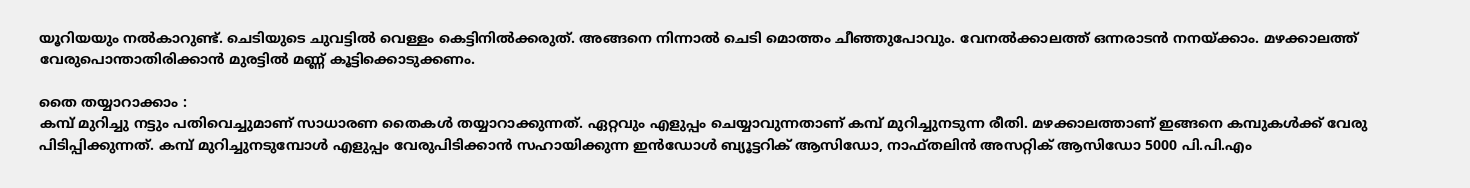യൂറിയയും നല്‍കാറുണ്ട്. ചെടിയുടെ ചുവട്ടില്‍ വെള്ളം കെട്ടിനില്‍ക്കരുത്. അങ്ങനെ നിന്നാല്‍ ചെടി മൊത്തം ചീഞ്ഞുപോവും. വേനല്‍ക്കാലത്ത് ഒന്നരാടന്‍ നനയ്ക്കാം. മഴക്കാലത്ത് വേരുപൊന്താതിരിക്കാന്‍ മുരട്ടില്‍ മണ്ണ് കൂട്ടിക്കൊടുക്കണം.

തൈ തയ്യാറാക്കാം :
കമ്പ് മുറിച്ചു നട്ടും പതിവെച്ചുമാണ് സാധാരണ തൈകള്‍ തയ്യാറാക്കുന്നത്. ഏറ്റവും എളുപ്പം ചെയ്യാവുന്നതാണ് കമ്പ് മുറിച്ചുനടുന്ന രീതി. മഴക്കാലത്താണ് ഇങ്ങനെ കമ്പുകള്‍ക്ക് വേരു പിടിപ്പിക്കുന്നത്. കമ്പ് മുറിച്ചുനടുമ്പോള്‍ എളുപ്പം വേരുപിടിക്കാന്‍ സഹായിക്കുന്ന ഇന്‍ഡോള്‍ ബ്യൂട്ടറിക് ആസിഡോ, നാഫ്തലിന്‍ അസറ്റിക് ആസിഡോ 5000 പി.പി.എം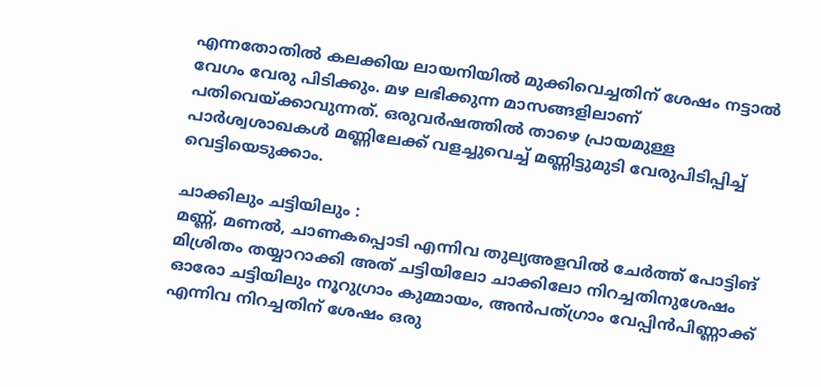എന്നതോതില്‍ കലക്കിയ ലായനിയില്‍ മുക്കിവെച്ചതിന് ശേഷം നട്ടാല്‍ വേഗം വേരു പിടിക്കും. മഴ ലഭിക്കുന്ന മാസങ്ങളിലാണ് പതിവെയ്ക്കാവുന്നത്. ഒരുവര്‍ഷത്തില്‍ താഴെ പ്രായമുള്ള പാര്‍ശ്വശാഖകള്‍ മണ്ണിലേക്ക് വളച്ചുവെച്ച്‌ മണ്ണിട്ടുമുടി വേരുപിടിപ്പിച്ച്‌ വെട്ടിയെടുക്കാം.

ചാക്കിലും ചട്ടിയിലും :
മണ്ണ്, മണല്‍, ചാണകപ്പൊടി എന്നിവ തുല്യഅളവില്‍ ചേര്‍ത്ത് പോട്ടിങ് മിശ്രിതം തയ്യാറാക്കി അത് ചട്ടിയിലോ ചാക്കിലോ നിറച്ചതിനുശേഷം ഓരോ ചട്ടിയിലും നൂറുഗ്രാം കുമ്മായം, അന്‍പത്ഗ്രാം വേപ്പിന്‍പിണ്ണാക്ക് എന്നിവ നിറച്ചതിന് ശേഷം ഒരു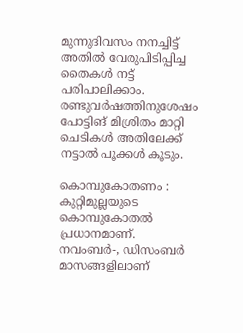മുന്നുദിവസം നനച്ചിട്ട് അതില്‍ വേരുപിടിപ്പിച്ച തൈകള്‍ നട്ട് പരിപാലിക്കാം. രണ്ടുവര്‍ഷത്തിനുശേഷം പോട്ടിങ് മിശ്രിതം മാറ്റി ചെടികള്‍ അതിലേക്ക് നട്ടാല്‍ പൂക്കള്‍ കൂടും.

കൊമ്പുകോതണം :
കുറ്റിമുല്ലയുടെ കൊമ്പുകോതല്‍ പ്രധാനമാണ്. നവംബര്‍-, ഡിസംബര്‍ മാസങ്ങളിലാണ്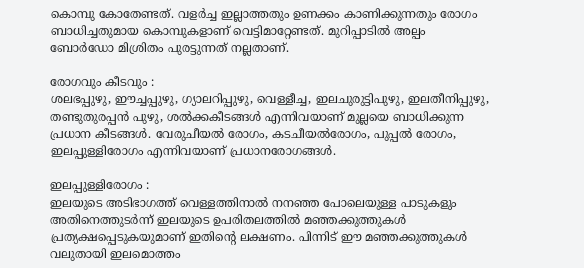കൊമ്പു കോതേണ്ടത്. വളര്‍ച്ച ഇല്ലാത്തതും ഉണക്കം കാണിക്കുന്നതും രോഗം ബാധിച്ചതുമായ കൊമ്പുകളാണ് വെട്ടിമാറ്റേണ്ടത്. മുറിപ്പാടില്‍ അല്പം ബോര്‍ഡോ മിശ്രിതം പുരട്ടുന്നത് നല്ലതാണ്.

രോഗവും കീടവും :
ശലഭപ്പുഴു, ഈച്ചപ്പുഴു, ഗ്യാലറിപ്പുഴു, വെള്ളീച്ച, ഇലചുരുട്ടിപുഴു, ഇലതീനിപ്പുഴു, തണ്ടുതുരപ്പന്‍ പുഴു, ശല്‍ക്കകീടങ്ങള്‍ എന്നിവയാണ് മുല്ലയെ ബാധിക്കുന്ന പ്രധാന കീടങ്ങള്‍. വേരുചീയല്‍ രോഗം, കടചീയല്‍രോഗം, പുപ്പല്‍ രോഗം, ഇലപ്പുള്ളിരോഗം എന്നിവയാണ് പ്രധാനരോഗങ്ങള്‍.

ഇലപ്പുള്ളിരോഗം :
ഇലയുടെ അടിഭാഗത്ത് വെള്ളത്തിനാല്‍ നനഞ്ഞ പോലെയുള്ള പാടുകളും അതിനെത്തുടര്‍ന്ന് ഇലയുടെ ഉപരിതലത്തില്‍ മഞ്ഞക്കുത്തുകള്‍ പ്രത്യക്ഷപ്പെടുകയുമാണ് ഇതിന്റെ ലക്ഷണം. പിന്നിട് ഈ മഞ്ഞക്കുത്തുകള്‍ വലുതായി ഇലമൊത്തം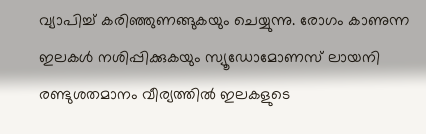വ്യാപിച്ച്‌ കരിഞ്ഞുണങ്ങുകയും ചെയ്യുന്നു. രോഗം കാണുന്ന ഇലകള്‍ നശിപ്പിക്കുകയും സ്യൂഡോമോണസ് ലായനി രണ്ടുശതമാനം വീര്യത്തില്‍ ഇലകളുടെ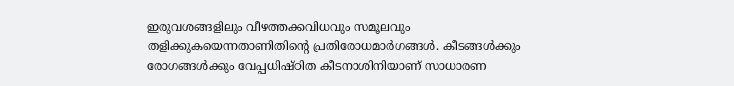ഇരുവശങ്ങളിലും വീഴത്തക്കവിധവും സമൂലവും തളിക്കുകയെന്നതാണിതിന്‍റെ പ്രതിരോധമാര്‍ഗങ്ങള്‍. കീടങ്ങള്‍ക്കും രോഗങ്ങള്‍ക്കും വേപ്പധിഷ്ഠിത കീടനാശിനിയാണ് സാധാരണ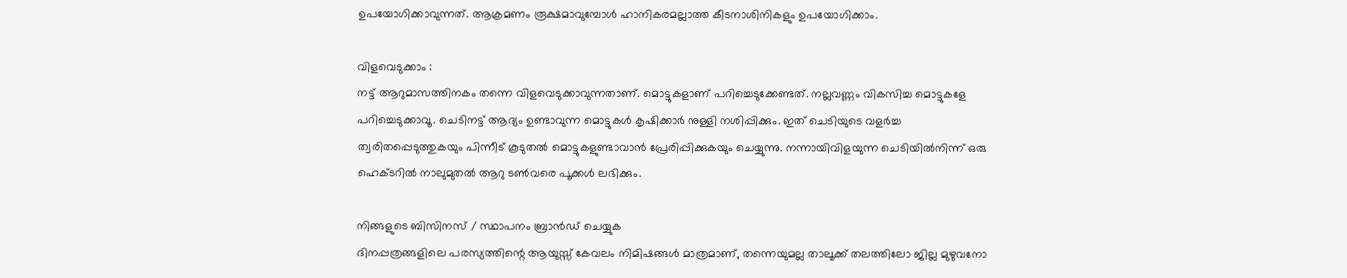ഉപയോഗിക്കാവുന്നത്. ആക്രമണം രൂക്ഷമാവുമ്പോള്‍ ഹാനികരമല്ലാത്ത കീടനാശിനികളും ഉപയോഗിക്കാം.

വിളവെടുക്കാം :
നട്ട് ആറുമാസത്തിനകം തന്നെ വിളവെടുക്കാവുന്നതാണ്. മൊട്ടുകളാണ് പറിച്ചെടുക്കേണ്ടത്. നല്ലവണ്ണം വികസിച്ച മൊട്ടുകളേ പറിച്ചെടുക്കാവൂ. ചെടിനട്ട് ആദ്യം ഉണ്ടാവുന്ന മൊട്ടുകള്‍ കൃഷിക്കാര്‍ നുള്ളി നശിപ്പിക്കും. ഇത് ചെടിയുടെ വളര്‍ച്ച ത്വരിതപ്പെടുത്തുകയും പിന്നീട് കൂടുതല്‍ മൊട്ടുകളുണ്ടാവാന്‍ പ്രേരിപ്പിക്കുകയും ചെയ്യുന്നു. നന്നായിവിളയുന്ന ചെടിയില്‍നിന്ന് ഒരു ഹെക്ടറില്‍ നാലുമുതല്‍ ആറു ടണ്‍വരെ പൂക്കള്‍ ലഭിക്കും.

നിങ്ങളുടെ ബിസിനസ് / സ്ഥാപനം ബ്രാന്‍ഡ് ചെയ്യുക
ദിനപ്പത്രങ്ങളിലെ പരസ്യത്തിന്റെ ആയുസ്സ് കേവലം നിമിഷങ്ങള്‍ മാത്രമാണ്, തന്നെയുമല്ല താലൂക്ക് തലത്തിലോ ജില്ല മുഴുവനോ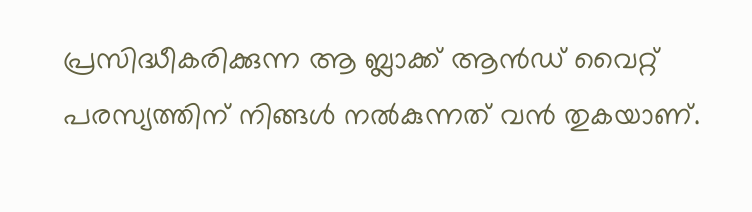പ്രസിദ്ധീകരിക്കുന്ന ആ ബ്ലാക്ക് ആന്‍ഡ് വൈറ്റ് പരസ്യത്തിന് നിങ്ങള്‍ നല്‍കുന്നത് വന്‍ തുകയാണ്.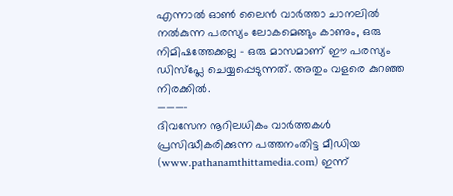എന്നാല്‍ ഓണ്‍ ലൈന്‍ വാര്‍ത്താ ചാനലില്‍ നല്‍കുന്ന പരസ്യം ലോകമെങ്ങും കാണും, ഒരു നിമിഷത്തേക്കല്ല – ഒരു മാസമാണ് ഈ പരസ്യം ഡിസ്പ്ലേ ചെയ്യപ്പെടുന്നത്. അതും വളരെ കുറഞ്ഞ നിരക്കില്‍.
———–
ദിവസേന നൂറിലധികം വാര്‍ത്തകള്‍ പ്രസിദ്ധീകരിക്കുന്ന പത്തനംതിട്ട മീഡിയ (www.pathanamthittamedia.com) ഇന്ന്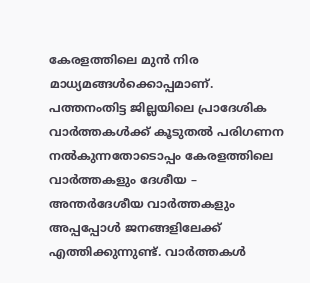കേരളത്തിലെ മുന്‍ നിര മാധ്യമങ്ങള്‍ക്കൊപ്പമാണ്. പത്തനംതിട്ട ജില്ലയിലെ പ്രാദേശിക വാര്‍ത്തകള്‍ക്ക് കൂടുതല്‍ പരിഗണന നല്‍കുന്നതോടൊപ്പം കേരളത്തിലെ വാര്‍ത്തകളും ദേശീയ – അന്തര്‍ദേശീയ വാര്‍ത്തകളും അപ്പപ്പോള്‍ ജനങ്ങളിലേക്ക് എത്തിക്കുന്നുണ്ട്. വാര്‍ത്തകള്‍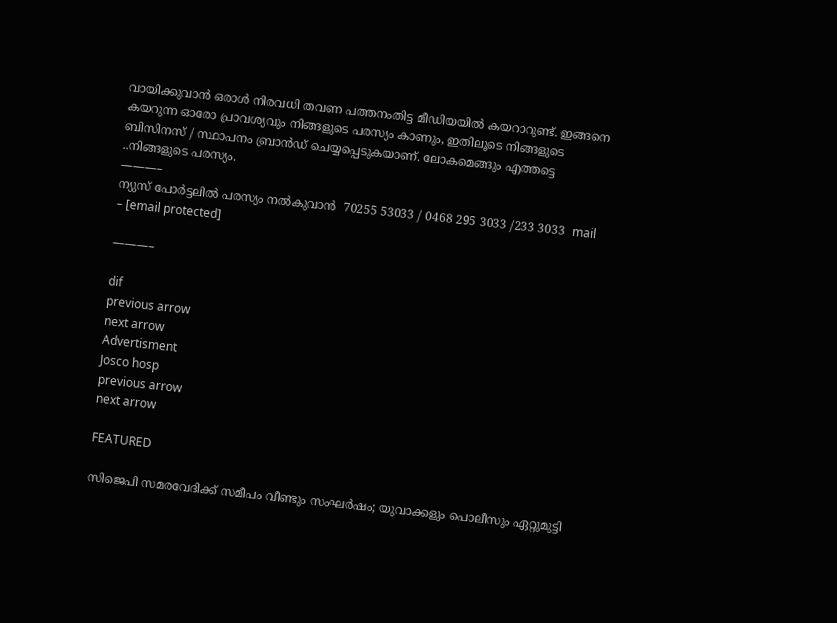വായിക്കുവാന്‍ ഒരാള്‍ നിരവധി തവണ പത്തനംതിട്ട മീഡിയയില്‍ കയറാറുണ്ട്. ഇങ്ങനെ കയറുന്ന ഓരോ പ്രാവശ്യവും നിങ്ങളുടെ പരസ്യം കാണും, ഇതിലൂടെ നിങ്ങളുടെ ബിസിനസ് / സ്ഥാപനം ബ്രാന്‍ഡ് ചെയ്യപ്പെടുകയാണ്. ലോകമെങ്ങും എത്തട്ടെ ..നിങ്ങളുടെ പരസ്യം.
———–
ന്യുസ് പോര്‍ട്ടലില്‍ പരസ്യം നല്‍കുവാന്‍  70255 53033 / 0468 295 3033 /233 3033  mail – [email protected]

———–

dif
previous arrow
next arrow
Advertisment
Josco hosp
previous arrow
next arrow

FEATURED

സിജെപി സമരവേദിക്ക് സമീപം വീണ്ടും സംഘര്‍ഷം; യുവാക്കളും പൊലീസും ഏറ്റുമുട്ടി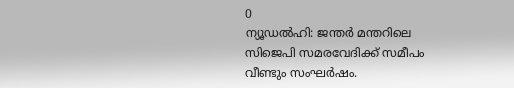0
ന്യൂഡല്‍ഹി: ജന്തര്‍ മന്തറിലെ സിജെപി സമരവേദിക്ക് സമീപം വീണ്ടും സംഘര്‍ഷം.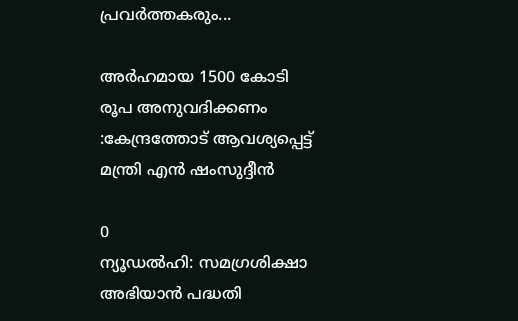പ്രവര്‍ത്തകരും...

അർഹമായ 1500 കോടി രൂപ അനുവദിക്കണം :കേന്ദ്രത്തോട് ആവശ്യപ്പെട്ട് മന്ത്രി എന്‍ ഷംസുദ്ദീന്‍

0
ന്യൂഡല്‍ഹി: സമഗ്രശിക്ഷാ അഭിയാന്‍ പദ്ധതി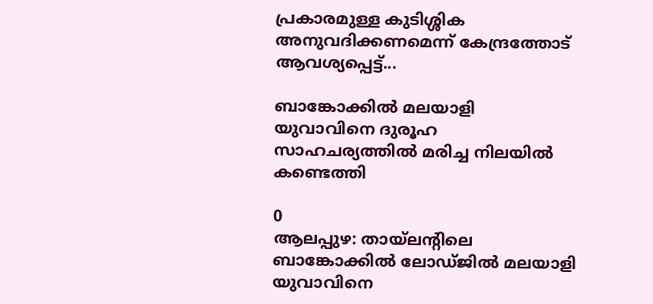പ്രകാരമുള്ള കുടിശ്ശിക അനുവദിക്കണമെന്ന് കേന്ദ്രത്തോട് ആവശ്യപ്പെട്ട്...

ബാങ്കോക്കിൽ മലയാളി യുവാവിനെ ദുരൂഹ സാഹചര്യത്തിൽ മരിച്ച നിലയിൽ കണ്ടെത്തി

0
ആലപ്പുഴ: തായ്‌ലന്റിലെ ബാങ്കോക്കില്‍ ലോഡ്ജില്‍ മലയാളി യുവാവിനെ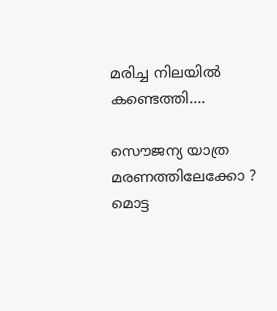മരിച്ച നിലയില്‍ കണ്ടെത്തി....

സൌജന്യ യാത്ര മരണത്തിലേക്കോ ? മൊട്ട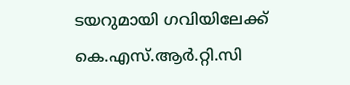ടയറുമായി ഗവിയിലേക്ക് കെ.എസ്.ആര്‍.റ്റി.സി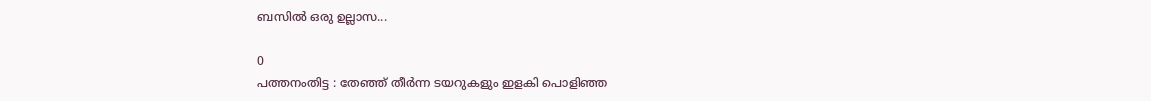ബസില്‍ ഒരു ഉല്ലാസ...

0
പത്തനംതിട്ട : തേഞ്ഞ് തീര്‍ന്ന ടയറുകളും ഇളകി പൊളിഞ്ഞ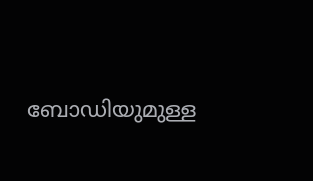ബോഡിയുമുള്ള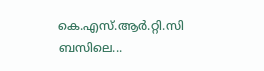കെ.എസ്.ആര്‍.റ്റി.സി ബസിലെ...